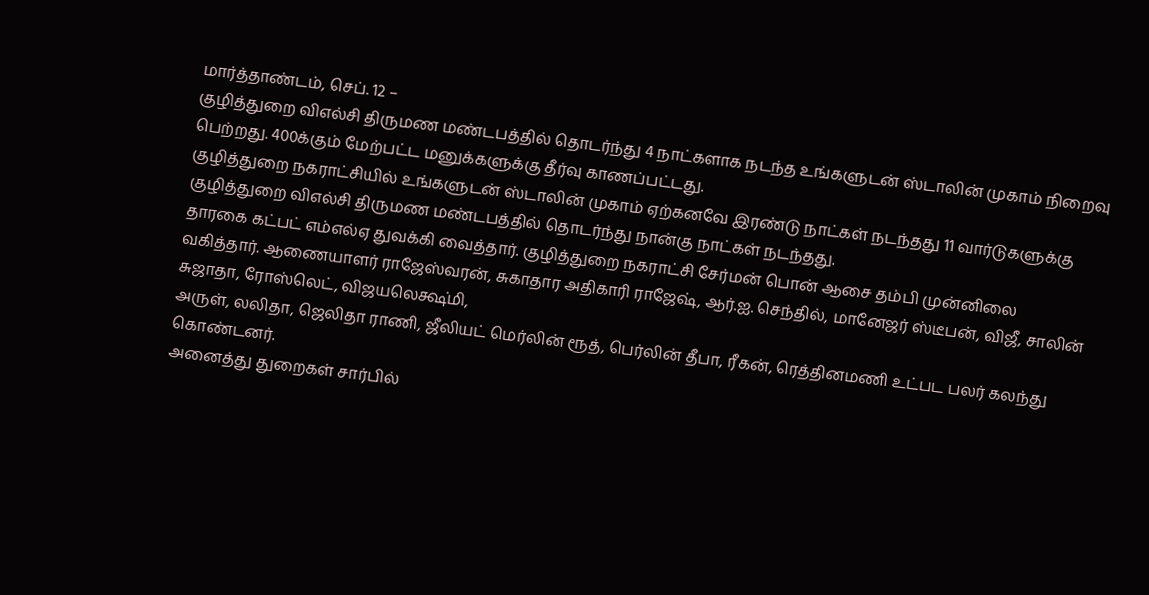மார்த்தாண்டம், செப். 12 –
குழித்துறை விஎல்சி திருமண மண்டபத்தில் தொடர்ந்து 4 நாட்களாக நடந்த உங்களுடன் ஸ்டாலின் முகாம் நிறைவு பெற்றது. 400க்கும் மேற்பட்ட மனுக்களுக்கு தீர்வு காணப்பட்டது.
குழித்துறை நகராட்சியில் உங்களுடன் ஸ்டாலின் முகாம் ஏற்கனவே இரண்டு நாட்கள் நடந்தது 11 வார்டுகளுக்கு குழித்துறை விஎல்சி திருமண மண்டபத்தில் தொடர்ந்து நான்கு நாட்கள் நடந்தது.
தாரகை கட்பட் எம்எல்ஏ துவக்கி வைத்தார். குழித்துறை நகராட்சி சேர்மன் பொன் ஆசை தம்பி முன்னிலை வகித்தார். ஆணையாளர் ராஜேஸ்வரன், சுகாதார அதிகாரி ராஜேஷ், ஆர்.ஐ. செந்தில், மானேஜர் ஸ்டீபன், விஜீ, சாலின் சுஜாதா, ரோஸ்லெட், விஜயலெக்ஷ்மி,
அருள், லலிதா, ஜெலிதா ராணி, ஜீலியட் மெர்லின் ரூத், பெர்லின் தீபா, ரீகன், ரெத்தினமணி உட்பட பலர் கலந்து கொண்டனர்.
அனைத்து துறைகள் சார்பில்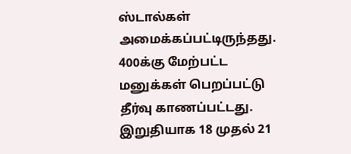ஸ்டால்கள் அமைக்கப்பட்டிருந்தது. 400க்கு மேற்பட்ட மனுக்கள் பெறப்பட்டு தீர்வு காணப்பட்டது. இறுதியாக 18 முதல் 21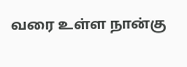வரை உள்ள நான்கு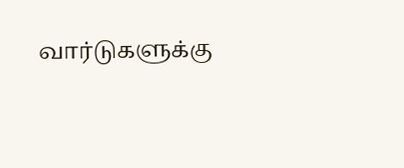வார்டுகளுக்கு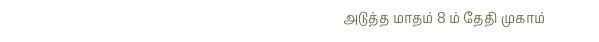அடுத்த மாதம் 8 ம் தேதி முகாம்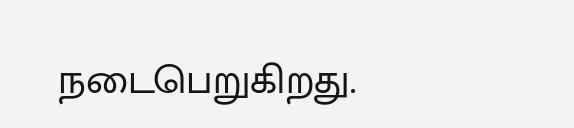நடைபெறுகிறது.